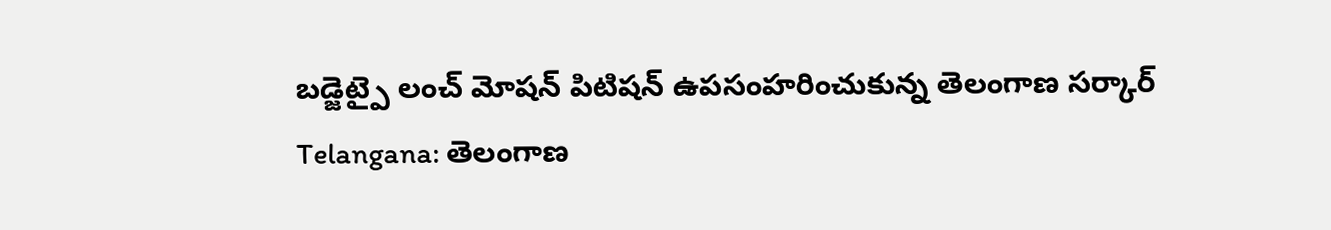బడ్జెట్పై లంచ్ మోషన్ పిటిషన్ ఉపసంహరించుకున్న తెలంగాణ సర్కార్
Telangana: తెలంగాణ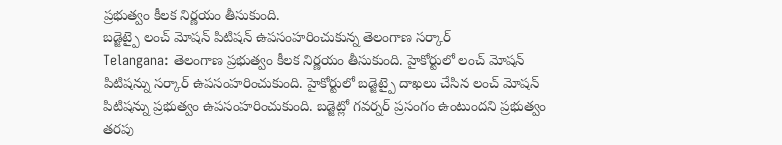ప్రభుత్వం కీలక నిర్ణయం తీసుకుంది.
బడ్జెట్పై లంచ్ మోషన్ పిటిషన్ ఉపసంహరించుకున్న తెలంగాణ సర్కార్
Telangana: తెలంగాణ ప్రభుత్వం కీలక నిర్ణయం తీసుకుంది. హైకోర్టులో లంచ్ మోషన్ పిటిషన్ను సర్కార్ ఉపసంహరించుకుంది. హైకోర్టులో బడ్జెట్పై దాఖలు చేసిన లంచ్ మోషన్ పిటిషన్ను ప్రభుత్వం ఉపసంహరించుకుంది. బడ్జెట్లో గవర్నర్ ప్రసంగం ఉంటుందని ప్రభుత్వం తరపు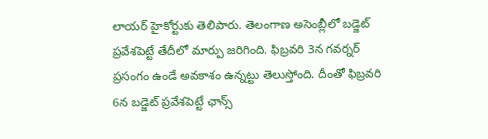లాయర్ హైకోర్టుకు తెలిపారు. తెలంగాణ అసెంబ్లీలో బడ్జెట్ ప్రవేశపెట్టే తేదీలో మార్పు జరిగింది. ఫిబ్రవరి 3న గవర్నర్ ప్రసంగం ఉండే అవకాశం ఉన్నట్టు తెలుస్తోంది. దీంతో ఫిబ్రవరి 6న బడ్జెట్ ప్రవేశపెట్టే ఛాన్స్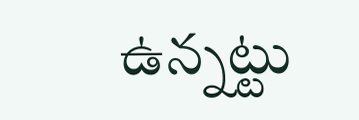ఉన్నట్టు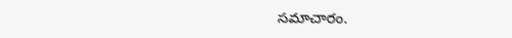సమాచారం.